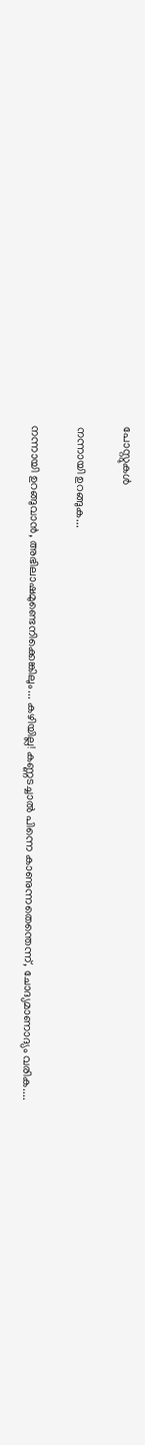പോസ്റ്റുകള്‍

നന്നായി ഉറങ്ങുക...

നന്നായി ഉറങ്ങുവാൻ, അഭിലാഷമുണ്ടെനിക്കെങ്കിലും... കഴിയില്ല! കണ്ണടച്ചാൽ പിന്നെ കാണുന്നതെന്തെന്ന്, ചോദ്യമാണാദ്യം വരിക....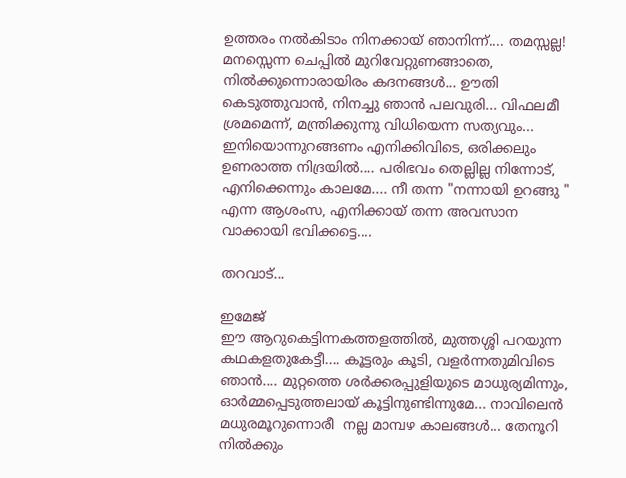ഉത്തരം നൽകിടാം നിനക്കായ്‌ ഞാനിന്ന്.... തമസ്സല്ല! മനസ്സെന്ന ചെപ്പിൽ മുറിവേറ്റുണങ്ങാതെ, നിൽക്കുന്നൊരായിരം കദനങ്ങൾ... ഊതി കെടുത്തുവാൻ, നിനച്ചു ഞാൻ പലവുരി... വിഫലമീ ശ്രമമെന്ന്, മന്ത്രിക്കുന്നു വിധിയെന്ന സത്യവും... ഇനിയൊന്നുറങ്ങണം എനിക്കിവിടെ, ഒരിക്കലും ഉണരാത്ത നിദ്രയിൽ.... പരിഭവം തെല്ലില്ല നിന്നോട്, എനിക്കെന്നും കാലമേ.... നീ തന്ന "നന്നായി ഉറങ്ങു " എന്ന ആശംസ, എനിക്കായ് തന്ന അവസാന വാക്കായി ഭവിക്കട്ടെ....

തറവാട്...

ഇമേജ്
ഈ ആറുകെട്ടിന്നകത്തളത്തിൽ, മുത്തശ്ശി പറയുന്ന കഥകളതുകേട്ടീ.... കൂട്ടരും കൂടി, വളർന്നതുമിവിടെ ഞാൻ.... മുറ്റത്തെ ശർക്കരപ്പുളിയുടെ മാധുര്യമിന്നും, ഓർമ്മപ്പെടുത്തലായ് കൂട്ടിനുണ്ടിന്നുമേ... നാവിലെൻ മധുരമൂറുന്നൊരീ  നല്ല മാമ്പഴ കാലങ്ങൾ... തേനൂറി നിൽക്കും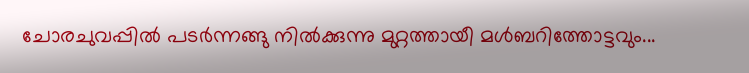ചോരചുവപ്പിൽ പടർന്നങ്ങു നിൽക്കുന്നു മുറ്റത്തായീ മൾബറിത്തോട്ടവും...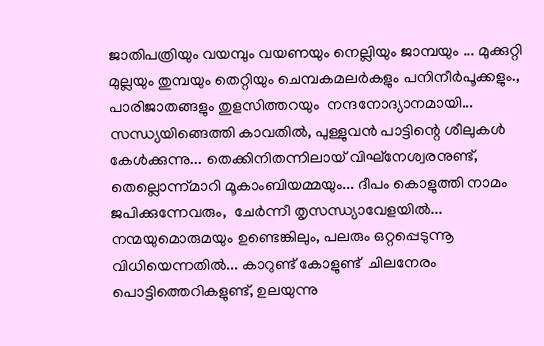ജാതിപത്രിയും വയമ്പും വയണയും നെല്ലിയും ജാമ്പയും ... മുക്കുറ്റി മുല്ലയും തുമ്പയും തെറ്റിയും ചെമ്പകമലർകളും പനിനീർപൂക്കളും., പാരിജാതങ്ങളും തുളസിത്തറയും  നന്ദനോദ്യാനമായി... സന്ധ്യയിങ്ങെത്തി കാവതിൽ, പുള്ളുവൻ പാട്ടിന്റെ ശീലുകൾ കേൾക്കുന്നു... തെക്കിനിതന്നിലായ് വിഘ്‌നേശ്വരനുണ്ട്, തെല്ലൊന്ന്മാറി മൂകാംബിയമ്മയും... ദീപം കൊളുത്തി നാമം ജപിക്കുന്നേവരും,  ചേർന്നീ തൃസന്ധ്യാവേളയിൽ... നന്മയുമൊരുമയും ഉണ്ടെങ്കിലും, പലരും ഒറ്റപ്പെടുന്നൂ വിധിയെന്നതിൽ... കാറുണ്ട് കോളുണ്ട്  ചിലനേരം പൊട്ടിത്തെറികളുണ്ട്, ഉലയുന്നു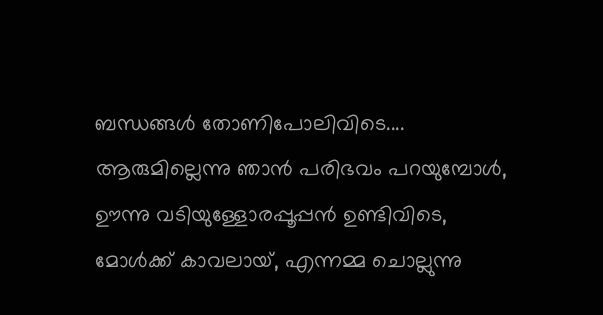ബന്ധങ്ങൾ തോണിപോലിവിടെ.... ആരുമില്ലെന്നു ഞാൻ പരിഭവം പറയുമ്പോൾ, ഊന്നു വടിയുള്ളോരപ്പൂപ്പൻ ഉണ്ടിവിടെ, മോൾക്ക്‌ കാവലായ്, എന്നമ്മ ചൊല്ലുന്നു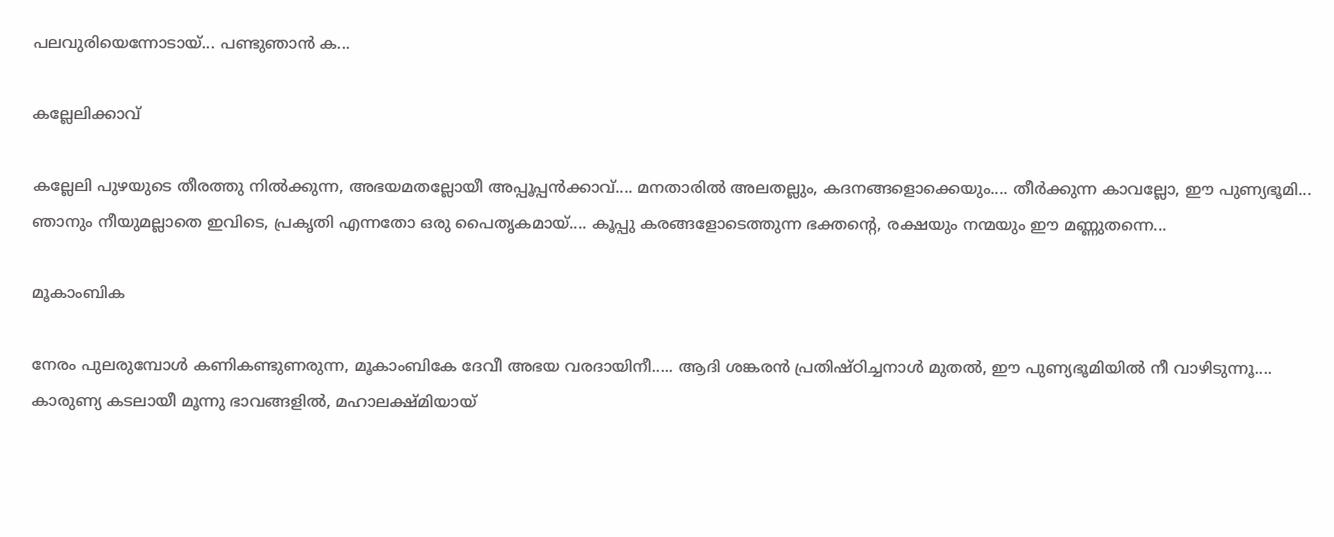പലവുരിയെന്നോടായ്... പണ്ടുഞാൻ ക...

കല്ലേലിക്കാവ്

കല്ലേലി പുഴയുടെ തീരത്തു നിൽക്കുന്ന, അഭയമതല്ലോയീ അപ്പൂപ്പൻക്കാവ്.... മനതാരിൽ അലതല്ലും, കദനങ്ങളൊക്കെയും.... തീർക്കുന്ന കാവല്ലോ, ഈ പുണ്യഭൂമി... ഞാനും നീയുമല്ലാതെ ഇവിടെ, പ്രകൃതി എന്നതോ ഒരു പൈതൃകമായ്.... കൂപ്പു കരങ്ങളോടെത്തുന്ന ഭക്തന്റെ, രക്ഷയും നന്മയും ഈ മണ്ണുതന്നെ...

മൂകാംബിക

നേരം പുലരുമ്പോൾ കണികണ്ടുണരുന്ന, മൂകാംബികേ ദേവീ അഭയ വരദായിനീ..... ആദി ശങ്കരൻ പ്രതിഷ്ഠിച്ചനാൾ മുതൽ, ഈ പുണ്യഭൂമിയിൽ നീ വാഴിടുന്നൂ.... കാരുണ്യ കടലായീ മൂന്നു ഭാവങ്ങളിൽ, മഹാലക്ഷ്മിയായ്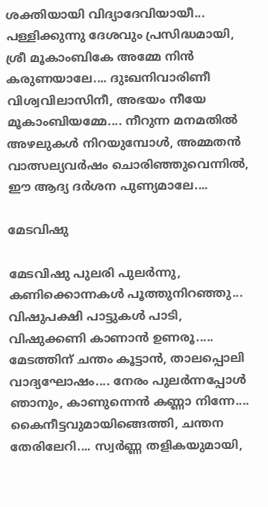ശക്തിയായി വിദ്യാദേവിയായീ... പള്ളിക്കുന്നു ദേശവും പ്രസിദ്ധമായി, ശ്രീ മൂകാംബികേ അമ്മേ നിൻ കരുണയാലേ.... ദുഃഖനിവാരിണീ വിശ്വവിലാസിനീ, അഭയം നീയേ മൂകാംബിയമ്മേ.... നീറുന്ന മനമതിൽ അഴലുകൾ നിറയുമ്പോൾ, അമ്മതൻ വാത്സല്യവർഷം ചൊരിഞ്ഞുവെന്നിൽ, ഈ ആദ്യ ദർശന പുണ്യമാലേ....

മേടവിഷു

മേടവിഷു പുലരി പുലർന്നു, കണിക്കൊന്നകൾ പൂത്തുനിറഞ്ഞു... വിഷുപക്ഷി പാട്ടുകൾ പാടി, വിഷുക്കണി കാണാൻ ഉണരൂ..... മേടത്തിന് ചന്തം കൂട്ടാൻ, താലപ്പൊലി വാദ്യഘോഷം.... നേരം പുലർന്നപ്പോൾ ഞാനും, കാണുന്നെൻ കണ്ണാ നിന്നേ.... കൈനീട്ടവുമായിങ്ങെത്തി, ചന്തന തേരിലേറി.... സ്വർണ്ണ തളികയുമായി,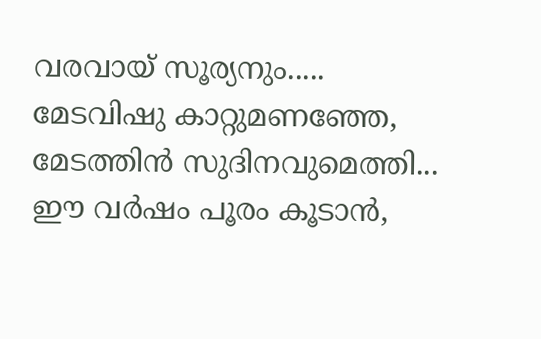വരവായ് സൂര്യനും.....    മേടവിഷു കാറ്റുമണഞ്ഞേ, മേടത്തിൻ സുദിനവുമെത്തി... ഈ വർഷം പൂരം കൂടാൻ,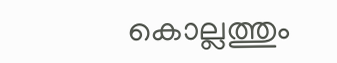കൊല്ലത്തും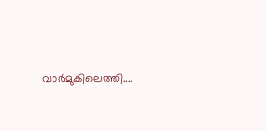വാർമുകിലെത്തി....